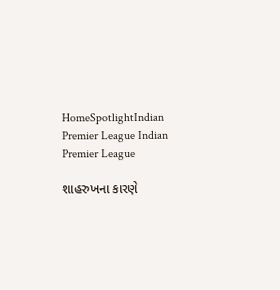HomeSpotlightIndian Premier League Indian Premier League

શાહરુખના કારણે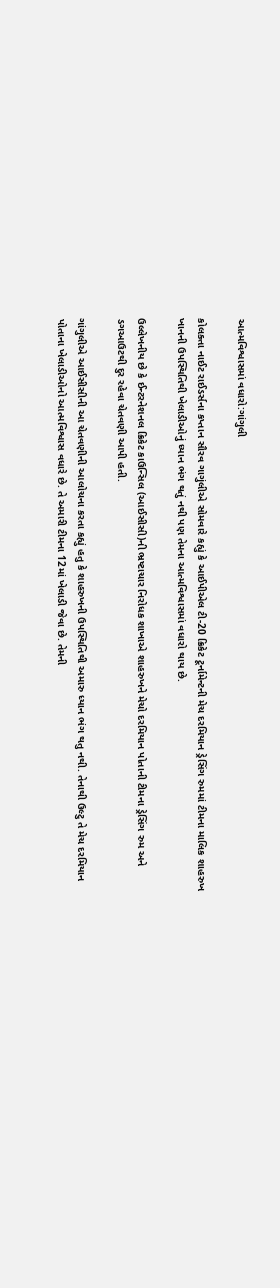આત્મવિશ્વાસમાં વધારો:ગાંગુલી

કોલક્તા નાઈટ રાઈડર્સના કપ્તાન સૌરવ ગાગુંલીએ સોમવારે કહ્યું કે આઈપીએલ ટી-20 ક્રિકેટ ટૂર્નામેન્ટની મેચ દરમિયાન ડ્રેસિંગ રુમમાં ટીમના માલિક શાહરુખ ખાનની ઉપસ્થિતિથી ખેલાડીઓનું ધ્યાન ભંગ થતું નથી પણ તેમના આત્મવિશ્વાસમાં વધારો થાય છે.

ઉલ્લેખનીય છે કે ઈન્ટરનેશનલ ક્રિકેટ કાઉન્સિલ (આઈસીસી)ની ભ્રષ્ટાચાર નિરોધક શાખાએ શાહરુખને મેચો દરમિયાન પોતાની ટીમના ડ્રેસિંગ રુમ અને ડગઆઉટથી દુર રહેવા ચેતવણી આપી હતી.

ગાંગુલીએ આઈસીસીની આ ચેતવણીની આલોચના કરતા કહ્યું હતુ કે શાહરુખની ઉપસ્થિતિથી અમારુ ધ્યાન ભંગ થતુ નથી. તેનાથી ઉલ્ટુ તે મેચ દરમિયાન પોતાના ખેલાડીઓનો આત્મવિશ્વાસ વધારે છે. તે અમારી ટીમના 12માં ખેલાડી જેવા છે. તેમની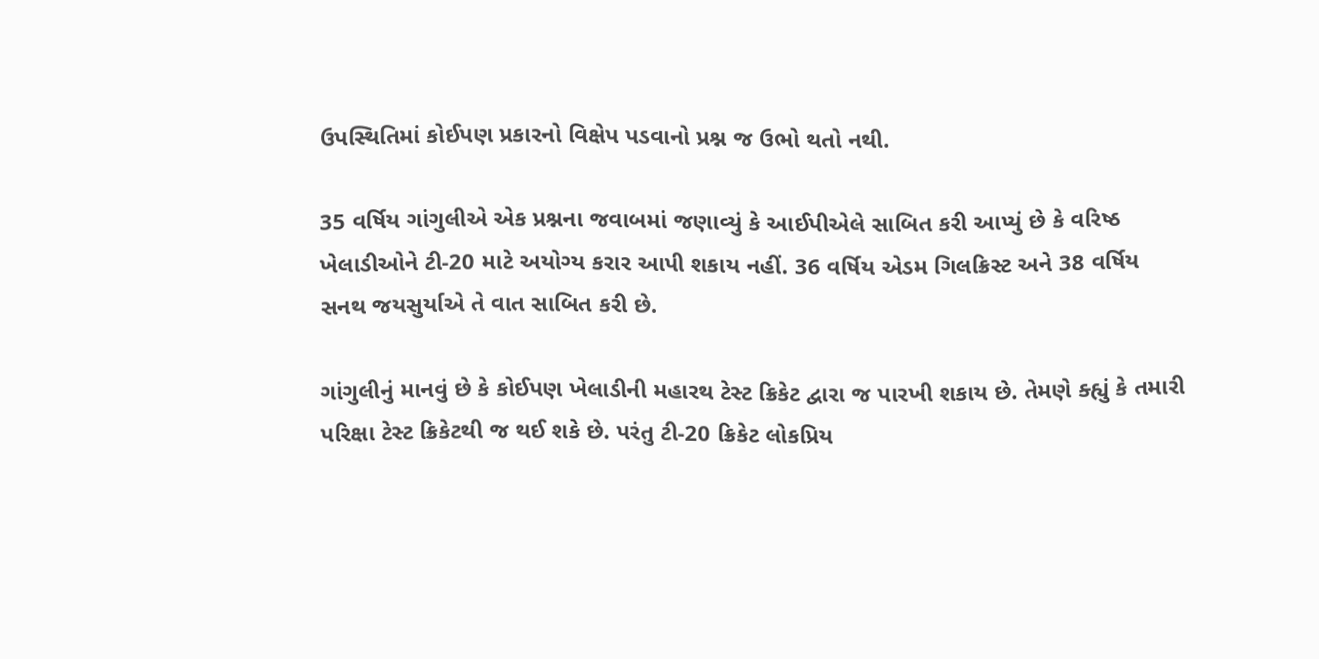ઉપસ્થિતિમાં કોઈપણ પ્રકારનો વિક્ષેપ પડવાનો પ્રશ્ન જ ઉભો થતો નથી.

35 વર્ષિય ગાંગુલીએ એક પ્રશ્નના જવાબમાં જણાવ્યું કે આઈપીએલે સાબિત કરી આપ્યું છે કે વરિષ્ઠ ખેલાડીઓને ટી-20 માટે અયોગ્ય કરાર આપી શકાય નહીં. 36 વર્ષિય એડમ ગિલક્રિસ્ટ અને 38 વર્ષિય સનથ જયસુર્યાએ તે વાત સાબિત કરી છે.

ગાંગુલીનું માનવું છે કે કોઈપણ ખેલાડીની મહારથ ટેસ્ટ ક્રિકેટ દ્વારા જ પારખી શકાય છે. તેમણે ક્હ્યું કે તમારી પરિક્ષા ટેસ્ટ ક્રિકેટથી જ થઈ શકે છે. પરંતુ ટી-20 ક્રિકેટ લોકપ્રિય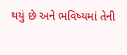થયું છે અને ભવિષ્યમાં તેની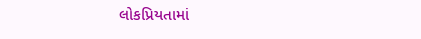લોકપ્રિયતામાં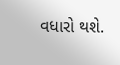વધારો થશે.